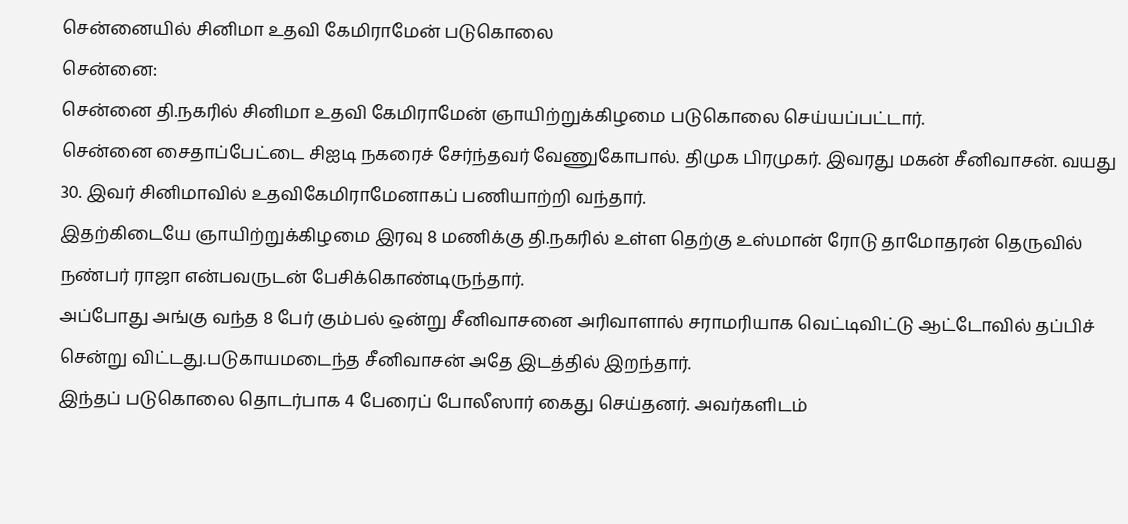சென்னையில் சினிமா உதவி கேமிராமேன் படுகொலை
சென்னை:
சென்னை தி.நகரில் சினிமா உதவி கேமிராமேன் ஞாயிற்றுக்கிழமை படுகொலை செய்யப்பட்டார்.
சென்னை சைதாப்பேட்டை சிஐடி நகரைச் சேர்ந்தவர் வேணுகோபால். திமுக பிரமுகர். இவரது மகன் சீனிவாசன். வயது 30. இவர் சினிமாவில் உதவிகேமிராமேனாகப் பணியாற்றி வந்தார்.
இதற்கிடையே ஞாயிற்றுக்கிழமை இரவு 8 மணிக்கு தி.நகரில் உள்ள தெற்கு உஸ்மான் ரோடு தாமோதரன் தெருவில் நண்பர் ராஜா என்பவருடன் பேசிக்கொண்டிருந்தார்.
அப்போது அங்கு வந்த 8 பேர் கும்பல் ஒன்று சீனிவாசனை அரிவாளால் சராமரியாக வெட்டிவிட்டு ஆட்டோவில் தப்பிச் சென்று விட்டது.படுகாயமடைந்த சீனிவாசன் அதே இடத்தில் இறந்தார்.
இந்தப் படுகொலை தொடர்பாக 4 பேரைப் போலீஸார் கைது செய்தனர். அவர்களிடம்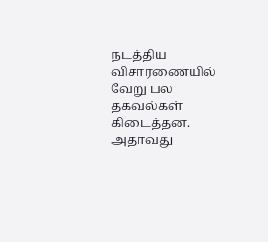நடத்திய விசாரணையில் வேறு பல தகவல்கள் கிடைத்தன.
அதாவது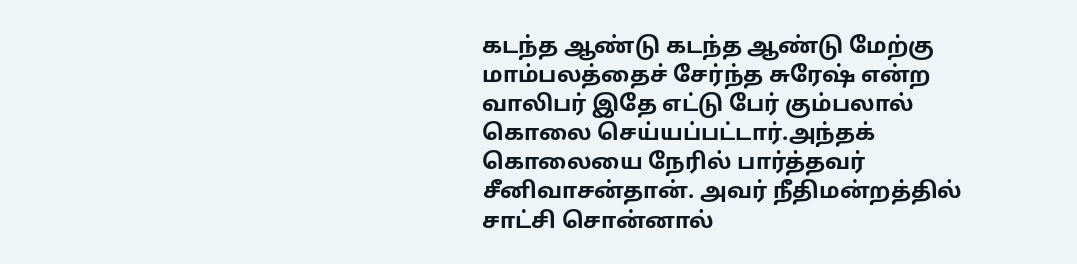கடந்த ஆண்டு கடந்த ஆண்டு மேற்கு மாம்பலத்தைச் சேர்ந்த சுரேஷ் என்ற வாலிபர் இதே எட்டு பேர் கும்பலால் கொலை செய்யப்பட்டார்.அந்தக் கொலையை நேரில் பார்த்தவர் சீனிவாசன்தான். அவர் நீதிமன்றத்தில் சாட்சி சொன்னால்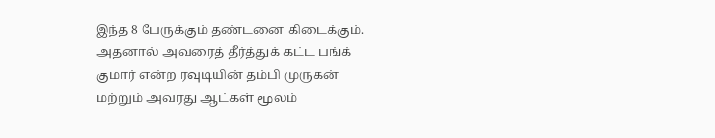இந்த 8 பேருக்கும் தண்டனை கிடைக்கும்.
அதனால் அவரைத் தீர்த்துக் கட்ட பங்க் குமார் என்ற ரவுடியின் தம்பி முருகன் மற்றும் அவரது ஆட்கள் மூலம்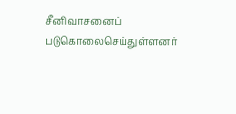சீனிவாசனைப் படுகொலைசெய்துள்ளனர்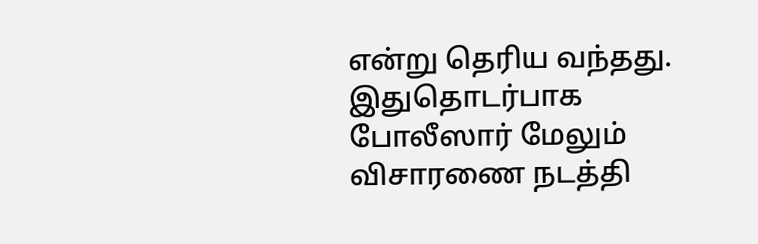என்று தெரிய வந்தது. இதுதொடர்பாக போலீஸார் மேலும் விசாரணை நடத்தி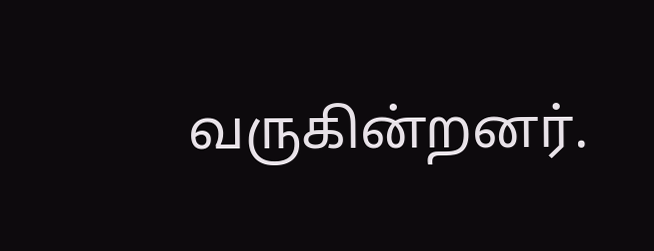வருகின்றனர்.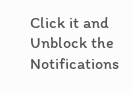Click it and Unblock the Notifications